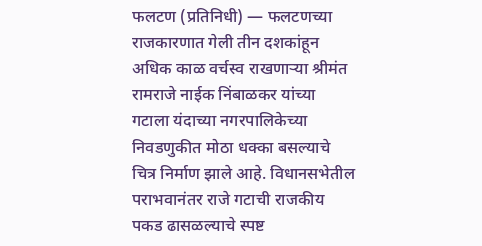फलटण (प्रतिनिधी) — फलटणच्या राजकारणात गेली तीन दशकांहून अधिक काळ वर्चस्व राखणाऱ्या श्रीमंत रामराजे नाईक निंबाळकर यांच्या गटाला यंदाच्या नगरपालिकेच्या निवडणुकीत मोठा धक्का बसल्याचे चित्र निर्माण झाले आहे. विधानसभेतील पराभवानंतर राजे गटाची राजकीय पकड ढासळल्याचे स्पष्ट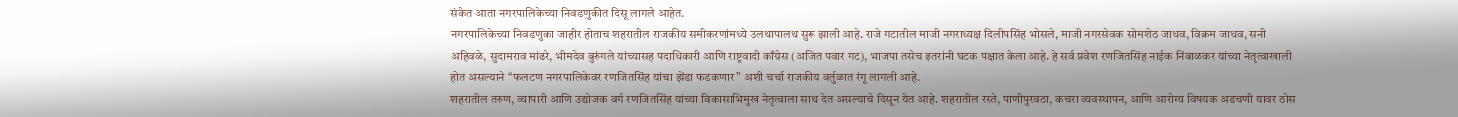संकेत आता नगरपालिकेच्या निवडणुकीत दिसू लागले आहेत.
नगरपालिकेच्या निवडणुका जाहीर होताच शहरातील राजकीय समीकरणांमध्ये उलथापालथ सुरू झाली आहे. राजे गटातील माजी नगराध्यक्ष दिलीपसिंह भोसले, माजी नगरसेवक सोमशेठ जाधव, विक्रम जाधव, सनी अहिवळे, सुदामराव मांढरे, भीमदेव बुरुंगले यांच्यासह पदाधिकारी आणि राष्ट्रवादी काँग्रेस (अजित पवार गट), भाजपा तसेच इतरांनी घटक पक्षात केला आहे. हे सर्व प्रवेश रणजितसिंह नाईक निंबाळकर यांच्या नेतृत्वाखाली होत असल्याने “फलटण नगरपालिकेवर रणजितसिंह यांचा झेंडा फडकणार” अशी चर्चा राजकीय वर्तुळात रंगू लागली आहे.
शहरातील तरुण, व्यापारी आणि उद्योजक वर्ग रणजितसिंह यांच्या विकासाभिमुख नेतृत्वाला साथ देत असल्याचे दिसून येत आहे. शहरातील रस्ते, पाणीपुरवठा, कचरा व्यवस्थापन, आणि आरोग्य विषयक अडचणी यावर ठोस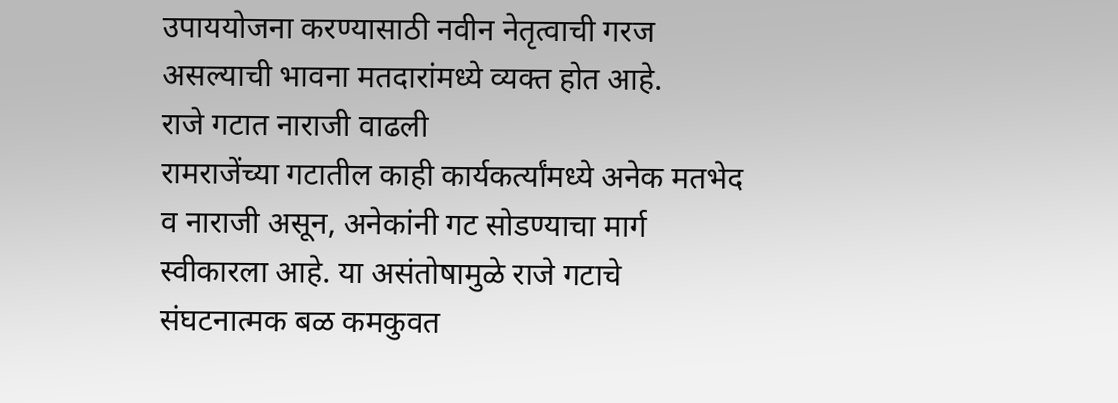उपाययोजना करण्यासाठी नवीन नेतृत्वाची गरज असल्याची भावना मतदारांमध्ये व्यक्त होत आहे.
राजे गटात नाराजी वाढली
रामराजेंच्या गटातील काही कार्यकर्त्यांमध्ये अनेक मतभेद व नाराजी असून, अनेकांनी गट सोडण्याचा मार्ग स्वीकारला आहे. या असंतोषामुळे राजे गटाचे संघटनात्मक बळ कमकुवत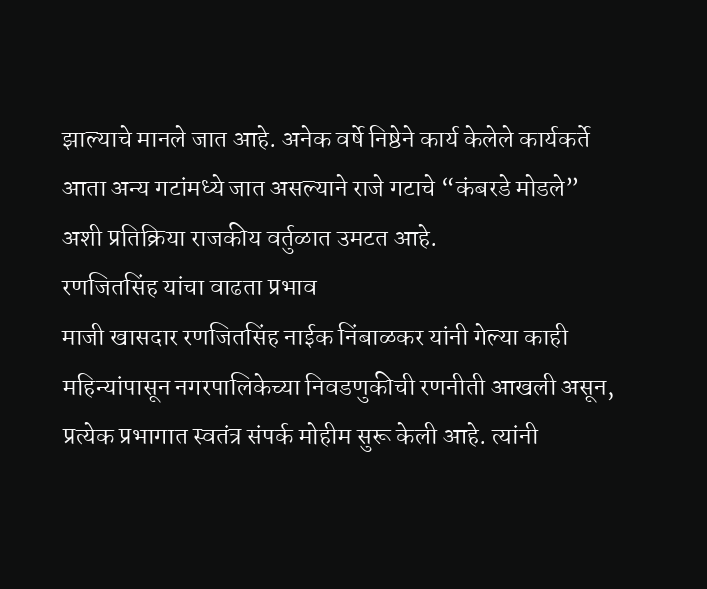झाल्याचे मानले जात आहे. अनेक वर्षे निष्ठेने कार्य केलेले कार्यकर्ते आता अन्य गटांमध्ये जात असल्याने राजे गटाचे “कंबरडे मोडले” अशी प्रतिक्रिया राजकीय वर्तुळात उमटत आहे.
रणजितसिंह यांचा वाढता प्रभाव
माजी खासदार रणजितसिंह नाईक निंबाळकर यांनी गेल्या काही महिन्यांपासून नगरपालिकेच्या निवडणुकीची रणनीती आखली असून, प्रत्येक प्रभागात स्वतंत्र संपर्क मोहीम सुरू केली आहे. त्यांनी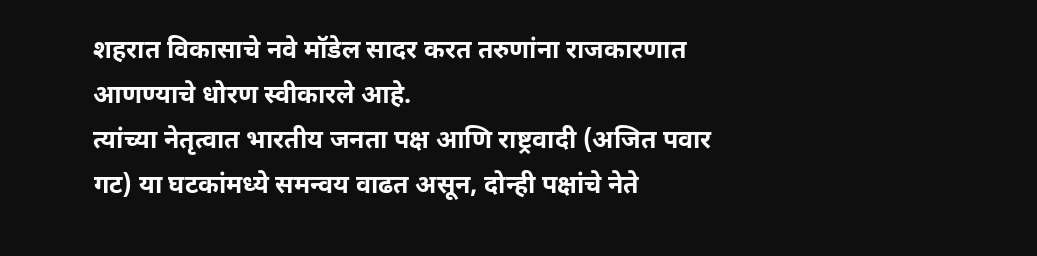शहरात विकासाचे नवे मॉडेल सादर करत तरुणांना राजकारणात आणण्याचे धोरण स्वीकारले आहे.
त्यांच्या नेतृत्वात भारतीय जनता पक्ष आणि राष्ट्रवादी (अजित पवार गट) या घटकांमध्ये समन्वय वाढत असून, दोन्ही पक्षांचे नेते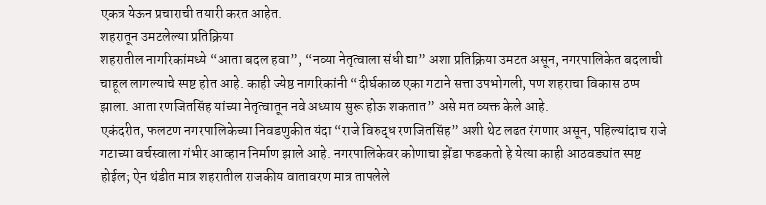एकत्र येऊन प्रचाराची तयारी करत आहेत.
शहरातून उमटलेल्या प्रतिक्रिया
शहरातील नागरिकांमध्ये “आता बदल हवा”, “नव्या नेतृत्वाला संधी द्या” अशा प्रतिक्रिया उमटत असून, नगरपालिकेत बदलाची चाहूल लागल्याचे स्पष्ट होत आहे. काही ज्येष्ठ नागरिकांनी “दीर्घकाळ एका गटाने सत्ता उपभोगली, पण शहराचा विकास ठप्प झाला. आता रणजितसिंह यांच्या नेतृत्वातून नवे अध्याय सुरू होऊ शकतात” असे मत व्यक्त केले आहे.
एकंदरीत, फलटण नगरपालिकेच्या निवडणुकीत यंदा “राजे विरुद्ध रणजितसिंह” अशी थेट लढत रंगणार असून, पहिल्यांदाच राजे गटाच्या वर्चस्वाला गंभीर आव्हान निर्माण झाले आहे. नगरपालिकेवर कोणाचा झेंडा फडकतो हे येत्या काही आठवड्यांत स्पष्ट होईल; ऐन थंडीत मात्र शहरातील राजकीय वातावरण मात्र तापलेले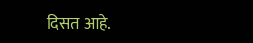दिसत आहे.